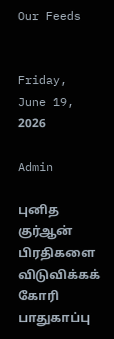Our Feeds


Friday, June 19, 2026

Admin

புனித குர்ஆன் பிரதிகளை விடுவிக்கக் கோரி பாதுகாப்பு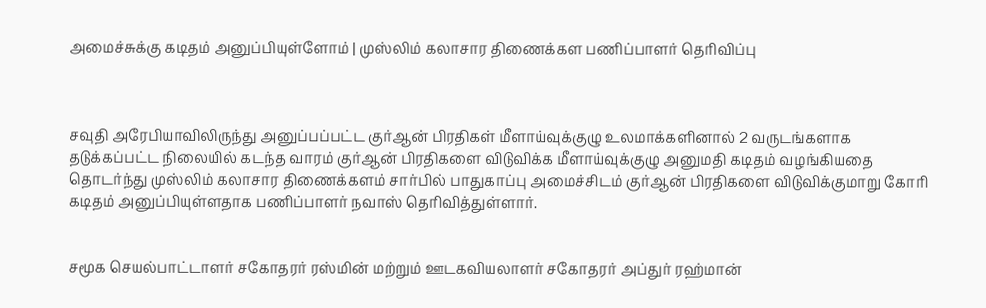அமைச்சுக்கு கடிதம் அனுப்பியுள்ளோம் | முஸ்லிம் கலாசார திணைக்கள பணிப்பாளர் தெரிவிப்பு



சவுதி அரேபியாவிலிருந்து அனுப்பப்பட்ட குர்ஆன் பிரதிகள் மீளாய்வுக்குழு உலமாக்களினால் 2 வருடங்களாக தடுக்கப்பட்ட நிலையில் கடந்த வாரம் குர்ஆன் பிரதிகளை விடுவிக்க மீளாய்வுக்குழு அனுமதி கடிதம் வழங்கியதை தொடர்ந்து முஸ்லிம் கலாசார திணைக்களம் சார்பில் பாதுகாப்பு அமைச்சிடம் குர்ஆன் பிரதிகளை விடுவிக்குமாறு கோரி கடிதம் அனுப்பியுள்ளதாக பணிப்பாளர் நவாஸ் தெரிவித்துள்ளார்.


சமூக செயல்பாட்டாளர் சகோதரர் ரஸ்மின் மற்றும் ஊடகவியலாளர் சகோதரர் அப்துர் ரஹ்மான்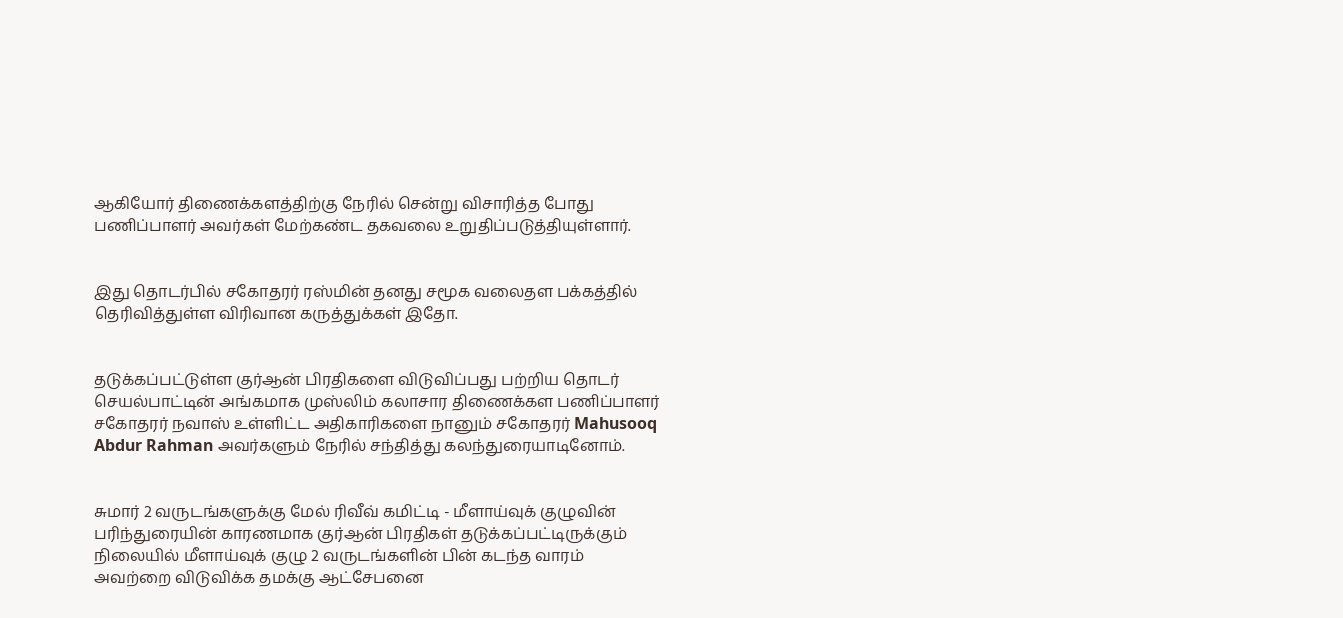ஆகியோர் திணைக்களத்திற்கு நேரில் சென்று விசாரித்த போது பணிப்பாளர் அவர்கள் மேற்கண்ட தகவலை உறுதிப்படுத்தியுள்ளார்.


இது தொடர்பில் சகோதரர் ரஸ்மின் தனது சமூக வலைதள பக்கத்தில் தெரிவித்துள்ள விரிவான கருத்துக்கள் இதோ.


தடுக்கப்பட்டுள்ள குர்ஆன் பிரதிகளை விடுவிப்பது பற்றிய தொடர் செயல்பாட்டின் அங்கமாக முஸ்லிம் கலாசார திணைக்கள பணிப்பாளர் சகோதரர் நவாஸ் உள்ளிட்ட அதிகாரிகளை நானும் சகோதரர் Mahusooq Abdur Rahman அவர்களும் நேரில் சந்தித்து கலந்துரையாடினோம்.


சுமார் 2 வருடங்களுக்கு மேல் ரிவீவ் கமிட்டி - மீளாய்வுக் குழுவின் பரிந்துரையின் காரணமாக குர்ஆன் பிரதிகள் தடுக்கப்பட்டிருக்கும் நிலையில் மீளாய்வுக் குழு 2 வருடங்களின் பின் கடந்த வாரம் அவற்றை விடுவிக்க தமக்கு ஆட்சேபனை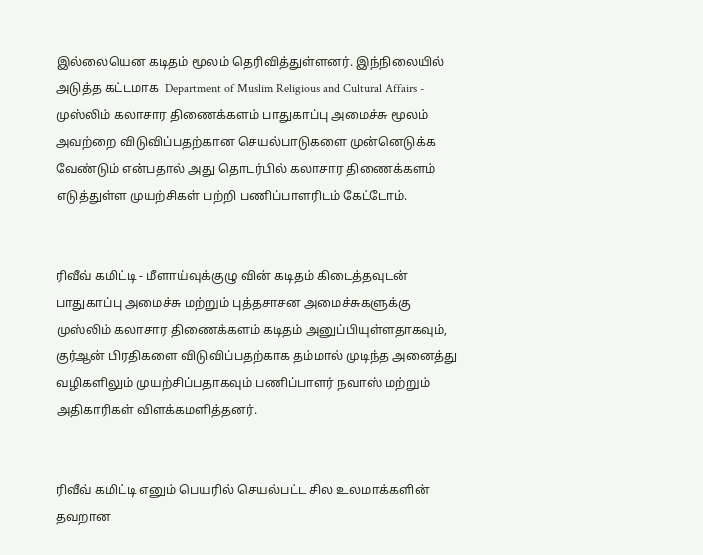இல்லையென கடிதம் மூலம் தெரிவித்துள்ளனர். இந்நிலையில் அடுத்த கட்டமாக  Department of Muslim Religious and Cultural Affairs - முஸ்லிம் கலாசார திணைக்களம் பாதுகாப்பு அமைச்சு மூலம் அவற்றை விடுவிப்பதற்கான செயல்பாடுகளை முன்னெடுக்க வேண்டும் என்பதால் அது தொடர்பில் கலாசார திணைக்களம் எடுத்துள்ள முயற்சிகள் பற்றி பணிப்பாளரிடம் கேட்டோம்.


ரிவீவ் கமிட்டி - மீளாய்வுக்குழு வின் கடிதம் கிடைத்தவுடன் பாதுகாப்பு அமைச்சு மற்றும் புத்தசாசன அமைச்சுகளுக்கு முஸ்லிம் கலாசார திணைக்களம் கடிதம் அனுப்பியுள்ளதாகவும், குர்ஆன் பிரதிகளை விடுவிப்பதற்காக தம்மால் முடிந்த அனைத்து வழிகளிலும் முயற்சிப்பதாகவும் பணிப்பாளர் நவாஸ் மற்றும் அதிகாரிகள் விளக்கமளித்தனர்.


ரிவீவ் கமிட்டி எனும் பெயரில் செயல்பட்ட சில உலமாக்களின் தவறான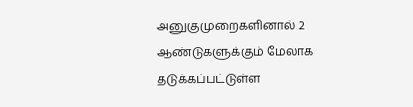அனுகுமுறைகளினால் 2 ஆண்டுகளுக்கும் மேலாக தடுக்கப்பட்டுள்ள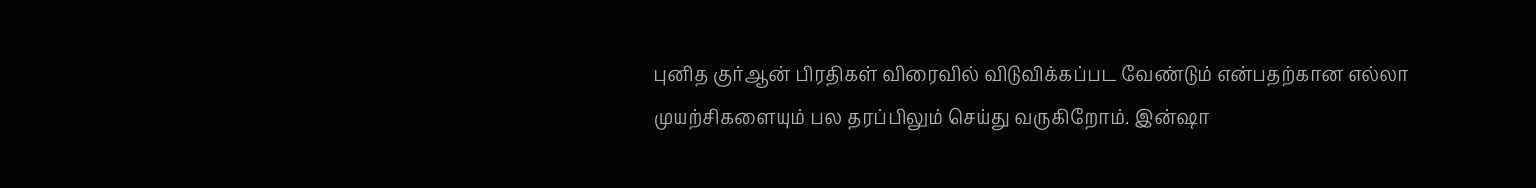புனித குர்ஆன் பிரதிகள் விரைவில் விடுவிக்கப்பட வேண்டும் என்பதற்கான எல்லா முயற்சிகளையும் பல தரப்பிலும் செய்து வருகிறோம். இன்ஷா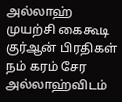அல்லாஹ் முயற்சி கைகூடி குர்ஆன் பிரதிகள் நம் கரம் சேர அல்லாஹ்விடம்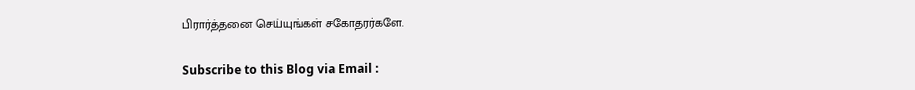பிரார்த்தனை செய்யுங்கள் சகோதரர்களே.

Subscribe to this Blog via Email :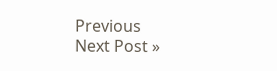Previous
Next Post »